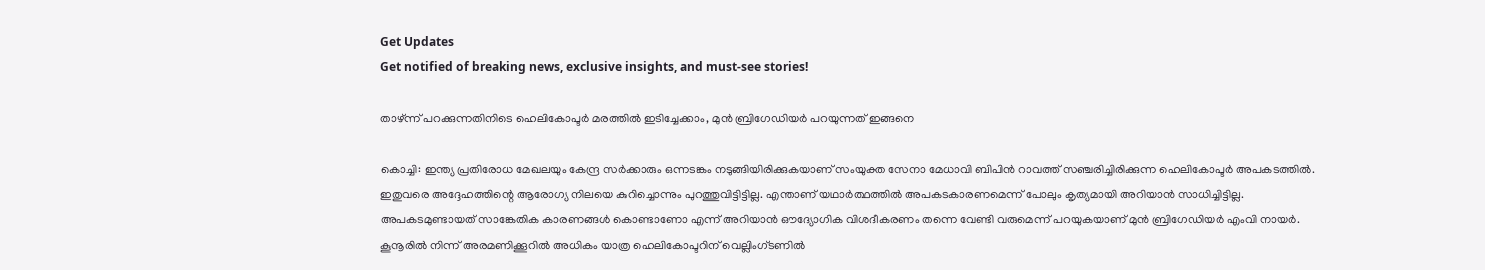Get Updates
Get notified of breaking news, exclusive insights, and must-see stories!

താഴ്ന്ന് പറക്കുന്നതിനിടെ ഹെലികോപ്ടര്‍ മരത്തില്‍ ഇടിച്ചേക്കാം, മുന്‍ ബ്രിഗേഡിയര്‍ പറയുന്നത് ഇങ്ങനെ

കൊച്ചി: ഇന്ത്യ പ്രതിരോധ മേഖലയും കേന്ദ്ര സര്‍ക്കാരും ഒന്നടങ്കം നടുങ്ങിയിരിക്കുകയാണ് സംയുക്ത സേനാ മേധാവി ബിപിന്‍ റാവത്ത് സഞ്ചരിച്ചിരിക്കുന്ന ഹെലികോപ്ടര്‍ അപകടത്തില്‍. ഇതുവരെ അദ്ദേഹത്തിന്റെ ആരോഗ്യ നിലയെ കുറിച്ചൊന്നും പുറത്തുവിട്ടിട്ടില്ല. എന്താണ് യഥാര്‍ത്ഥത്തില്‍ അപകടകാരണമെന്ന് പോലും കൃത്യമായി അറിയാന്‍ സാധിച്ചിട്ടില്ല. അപകടമുണ്ടായത് സാങ്കേതിക കാരണങ്ങള്‍ കൊണ്ടാണോ എന്ന് അറിയാന്‍ ഔദ്യോഗിക വിശദീകരണം തന്നെ വേണ്ടി വരുമെന്ന് പറയുകയാണ് മുന്‍ ബ്രിഗേഡിയര്‍ എംവി നായര്‍. കൂനൂരില്‍ നിന്ന് അരമണിക്കൂറില്‍ അധികം യാത്ര ഹെലികോപ്ടറിന് വെല്ലിംഗ്ടണില്‍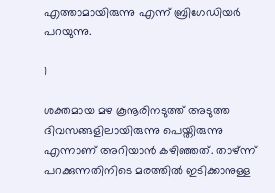എത്താമായിരുന്നു എന്ന് ബ്രിഗേഡിയര്‍ പറയുന്നു.

1

ശക്തമായ മഴ കൂനൂരിനടുത്ത് അടുത്ത ദിവസങ്ങളിലായിരുന്നു പെയ്തിരുന്നു എന്നാണ് അറിയാന്‍ കഴിഞ്ഞത്. താഴ്ന്ന് പറക്കുന്നതിനിടെ മരത്തില്‍ ഇടിക്കാനുള്ള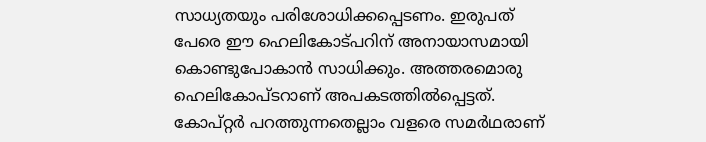സാധ്യതയും പരിശോധിക്കപ്പെടണം. ഇരുപത് പേരെ ഈ ഹെലികോട്പറിന് അനായാസമായി കൊണ്ടുപോകാന്‍ സാധിക്കും. അത്തരമൊരു ഹെലികോപ്ടറാണ് അപകടത്തില്‍പ്പെട്ടത്. കോപ്റ്റര്‍ പറത്തുന്നതെല്ലാം വളരെ സമര്‍ഥരാണ്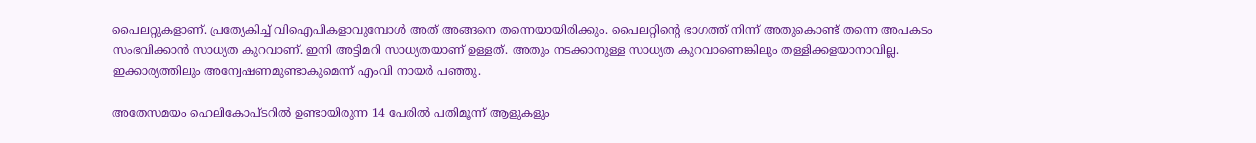പൈലറ്റുകളാണ്. പ്രത്യേകിച്ച് വിഐപികളാവുമ്പോള്‍ അത് അങ്ങനെ തന്നെയായിരിക്കും. പൈലറ്റിന്റെ ഭാഗത്ത് നിന്ന് അതുകൊണ്ട് തന്നെ അപകടം സംഭവിക്കാന്‍ സാധ്യത കുറവാണ്. ഇനി അട്ടിമറി സാധ്യതയാണ് ഉള്ളത്. അതും നടക്കാനുള്ള സാധ്യത കുറവാണെങ്കിലും തള്ളിക്കളയാനാവില്ല. ഇക്കാര്യത്തിലും അന്വേഷണമുണ്ടാകുമെന്ന് എംവി നായര്‍ പഞ്ഞു.

അതേസമയം ഹെലികോപ്ടറില്‍ ഉണ്ടായിരുന്ന 14 പേരില്‍ പതിമൂന്ന് ആളുകളും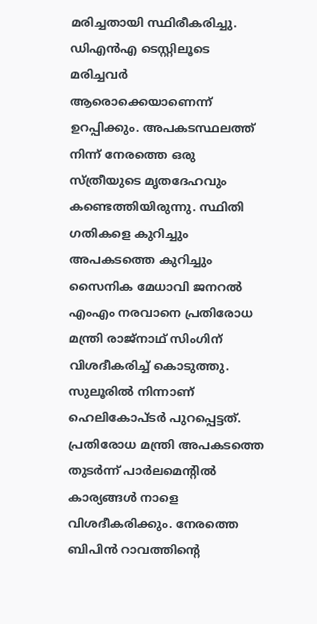മരിച്ചതായി സ്ഥിരീകരിച്ചു. ഡിഎന്‍എ ടെസ്റ്റിലൂടെ മരിച്ചവര്‍ ആരൊക്കെയാണെന്ന് ഉറപ്പിക്കും. അപകടസ്ഥലത്ത് നിന്ന് നേരത്തെ ഒരു സ്ത്രീയുടെ മൃതദേഹവും കണ്ടെത്തിയിരുന്നു. സ്ഥിതി ഗതികളെ കുറിച്ചും അപകടത്തെ കുറിച്ചും സൈനിക മേധാവി ജനറല്‍ എംഎം നരവാനെ പ്രതിരോധ മന്ത്രി രാജ്‌നാഥ് സിംഗിന് വിശദീകരിച്ച് കൊടുത്തു. സുലൂരില്‍ നിന്നാണ് ഹെലികോപ്ടര്‍ പുറപ്പെട്ടത്. പ്രതിരോധ മന്ത്രി അപകടത്തെ തുടര്‍ന്ന് പാര്‍ലമെന്റില്‍ കാര്യങ്ങള്‍ നാളെ വിശദീകരിക്കും. നേരത്തെ ബിപിന്‍ റാവത്തിന്റെ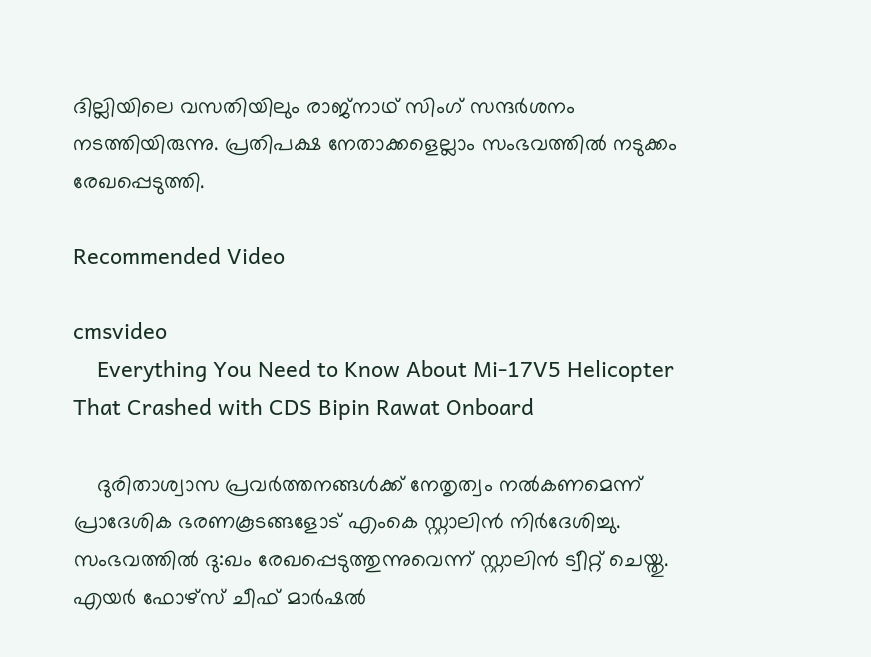ദില്ലിയിലെ വസതിയിലും രാജ്‌നാഥ് സിംഗ് സന്ദര്‍ശനം നടത്തിയിരുന്നു. പ്രതിപക്ഷ നേതാക്കളെല്ലാം സംഭവത്തില്‍ നടുക്കം രേഖപ്പെടുത്തി.

Recommended Video

cmsvideo
    Everything You Need to Know About Mi-17V5 Helicopter That Crashed with CDS Bipin Rawat Onboard

    ദുരിതാശ്വാസ പ്രവര്‍ത്തനങ്ങള്‍ക്ക് നേതൃത്വം നല്‍കണമെന്ന് പ്രാദേശിക ഭരണകൂടങ്ങളോട് എംകെ സ്റ്റാലിന്‍ നിര്‍ദേശിച്ചു. സംഭവത്തില്‍ ദു:ഖം രേഖപ്പെടുത്തുന്നുവെന്ന് സ്റ്റാലിന്‍ ട്വീറ്റ് ചെയ്തു. എയര്‍ ഫോഴ്‌സ് ചീഫ് മാര്‍ഷല്‍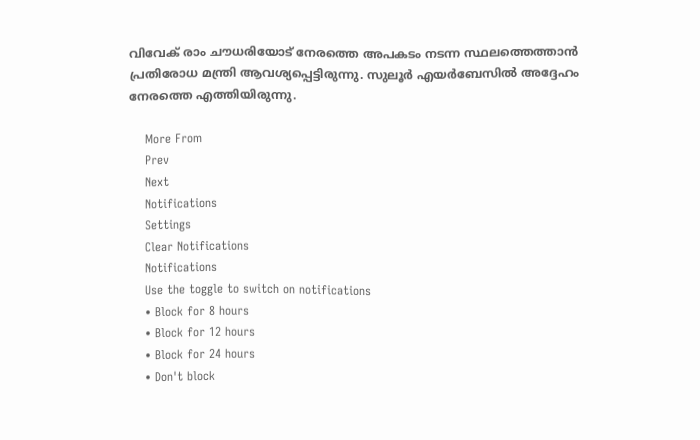വിവേക് രാം ചൗധരിയോട് നേരത്തെ അപകടം നടന്ന സ്ഥലത്തെത്താന്‍ പ്രതിരോധ മന്ത്രി ആവശ്യപ്പെട്ടിരുന്നു. സുലൂര്‍ എയര്‍ബേസില്‍ അദ്ദേഹം നേരത്തെ എത്തിയിരുന്നു.

    More From
    Prev
    Next
    Notifications
    Settings
    Clear Notifications
    Notifications
    Use the toggle to switch on notifications
    • Block for 8 hours
    • Block for 12 hours
    • Block for 24 hours
    • Don't block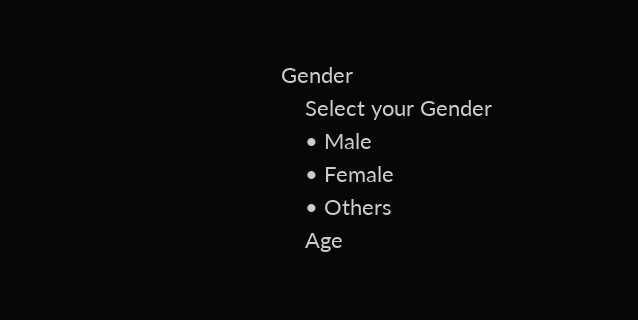Gender
    Select your Gender
    • Male
    • Female
    • Others
    Age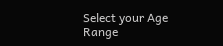Select your Age Range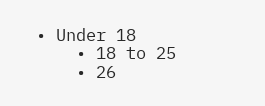• Under 18
    • 18 to 25
    • 26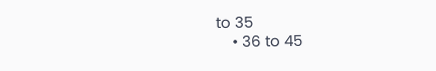to 35
    • 36 to 45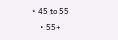• 45 to 55
    • 55+